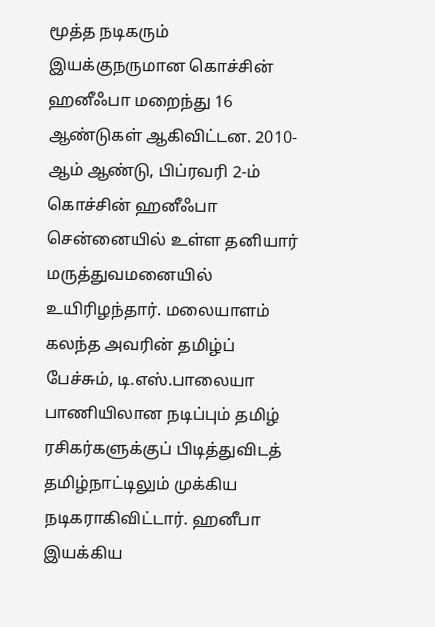மூத்த நடிகரும் இயக்குநருமான கொச்சின் ஹனீஃபா மறைந்து 16 ஆண்டுகள் ஆகிவிட்டன. 2010-ஆம் ஆண்டு, பிப்ரவரி 2-ம் கொச்சின் ஹனீஃபா சென்னையில் உள்ள தனியார் மருத்துவமனையில் உயிரிழந்தார். மலையாளம் கலந்த அவரின் தமிழ்ப் பேச்சும், டி.எஸ்.பாலையா பாணியிலான நடிப்பும் தமிழ் ரசிகர்களுக்குப் பிடித்துவிடத் தமிழ்நாட்டிலும் முக்கிய நடிகராகிவிட்டார். ஹனீபா இயக்கிய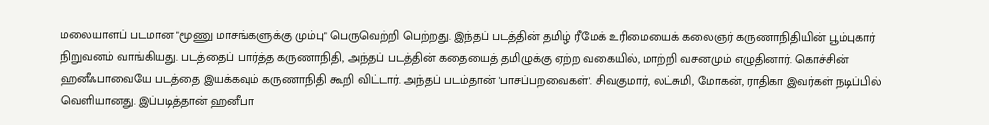மலையாளப் படமான "மூணு மாசங்களுக்கு மும்பு" பெருவெற்றி பெற்றது. இந்தப் படத்தின் தமிழ் ரீமேக் உரிமையைக் கலைஞர் கருணாநிதியின் பூம்புகார் நிறுவனம் வாங்கியது. படத்தைப் பார்த்த கருணாநிதி, அந்தப் படத்தின் கதையைத் தமிழுக்கு ஏற்ற வகையில், மாற்றி வசனமும் எழுதினார். கொச்சின் ஹனீஃபாவையே படத்தை இயக்கவும் கருணாநிதி கூறி விட்டார். அந்தப் படம்தான் 'பாசப்பறவைகள்'. சிவகுமார், லட்சுமி, மோகன், ராதிகா இவர்கள் நடிப்பில் வெளியானது. இப்படித்தான் ஹனீபா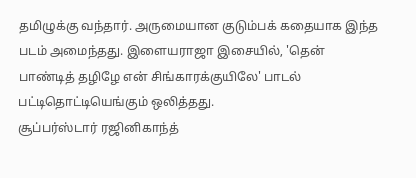தமிழுக்கு வந்தார். அருமையான குடும்பக் கதையாக இந்த படம் அமைந்தது. இளையராஜா இசையில், 'தென் பாண்டித் தழிழே என் சிங்காரக்குயிலே' பாடல் பட்டிதொட்டியெங்கும் ஒலித்தது.
சூப்பர்ஸ்டார் ரஜினிகாந்த்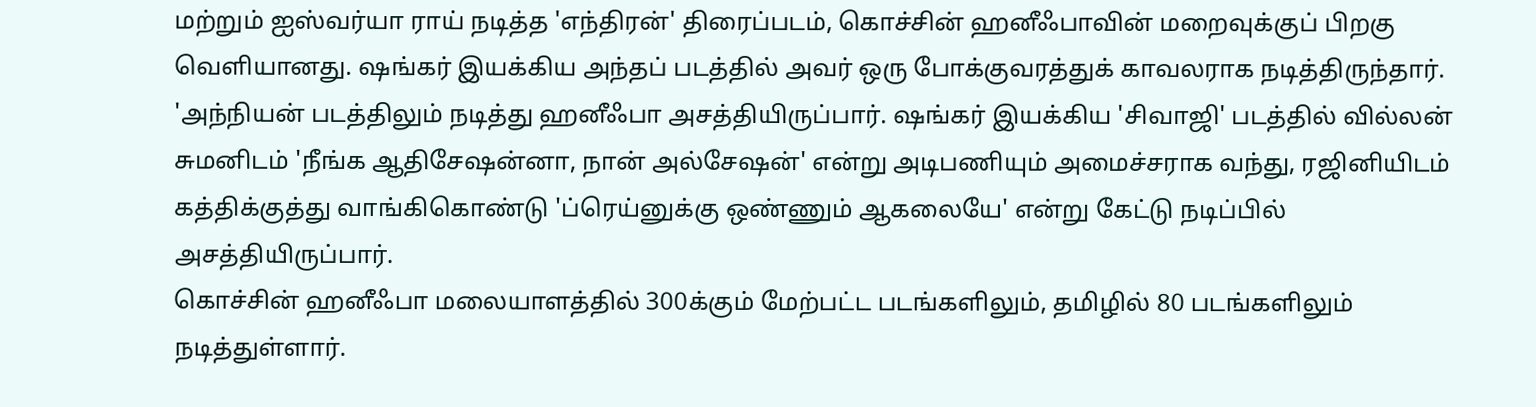மற்றும் ஐஸ்வர்யா ராய் நடித்த 'எந்திரன்' திரைப்படம், கொச்சின் ஹனீஃபாவின் மறைவுக்குப் பிறகு வெளியானது. ஷங்கர் இயக்கிய அந்தப் படத்தில் அவர் ஒரு போக்குவரத்துக் காவலராக நடித்திருந்தார். 'அந்நியன் படத்திலும் நடித்து ஹனீஃபா அசத்தியிருப்பார். ஷங்கர் இயக்கிய 'சிவாஜி' படத்தில் வில்லன் சுமனிடம் 'நீங்க ஆதிசேஷன்னா, நான் அல்சேஷன்' என்று அடிபணியும் அமைச்சராக வந்து, ரஜினியிடம் கத்திக்குத்து வாங்கிகொண்டு 'ப்ரெய்னுக்கு ஒண்ணும் ஆகலையே' என்று கேட்டு நடிப்பில் அசத்தியிருப்பார்.
கொச்சின் ஹனீஃபா மலையாளத்தில் 300க்கும் மேற்பட்ட படங்களிலும், தமிழில் 80 படங்களிலும் நடித்துள்ளார்.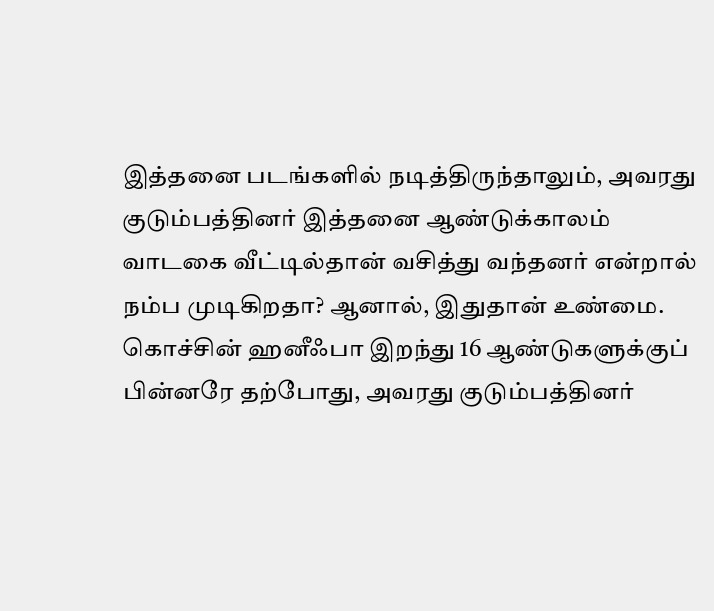இத்தனை படங்களில் நடித்திருந்தாலும், அவரது குடும்பத்தினர் இத்தனை ஆண்டுக்காலம் வாடகை வீட்டில்தான் வசித்து வந்தனர் என்றால் நம்ப முடிகிறதா? ஆனால், இதுதான் உண்மை. கொச்சின் ஹனீஃபா இறந்து 16 ஆண்டுகளுக்குப் பின்னரே தற்போது, அவரது குடும்பத்தினர்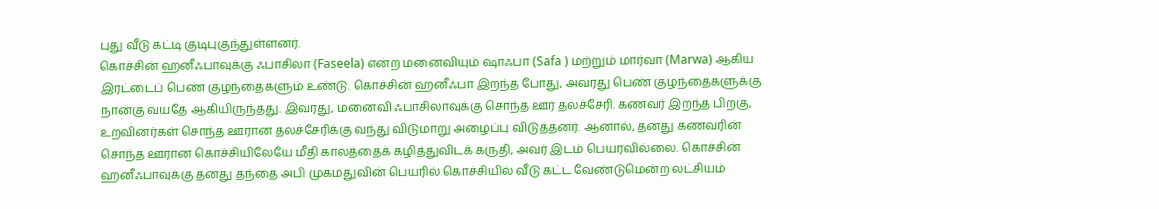புது வீடு கட்டி குடிபுகுந்துள்ளனர்.
கொச்சின் ஹனீஃபாவுக்கு ஃபாசிலா (Faseela) என்ற மனைவியும் ஷாஃபா (Safa ) மற்றும் மார்வா (Marwa) ஆகிய இரட்டைப் பெண் குழந்தைகளும் உண்டு. கொச்சின் ஹனீஃபா இறந்த போது, அவரது பெண் குழந்தைகளுக்கு நான்கு வயதே ஆகியிருந்தது. இவரது, மனைவி ஃபாசிலாவுக்கு சொந்த ஊர் தலச்சேரி. கணவர் இறந்த பிறகு, உறவினர்கள் சொந்த ஊரான தலச்சேரிக்கு வந்து விடுமாறு அழைப்பு விடுத்தனர். ஆனால், தனது கணவரின் சொந்த ஊரான கொச்சியிலேயே மீதி காலத்தைக் கழித்துவிடக் கருதி, அவர் இடம் பெயரவில்லை. கொச்சின் ஹனீஃபாவுக்கு தனது தந்தை அபி முகமதுவின் பெயரில் கொச்சியில் வீடு கட்ட வேண்டுமென்ற லட்சியம்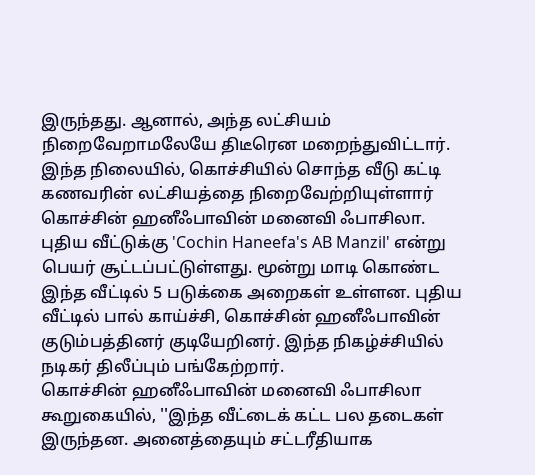இருந்தது. ஆனால், அந்த லட்சியம் நிறைவேறாமலேயே திடீரென மறைந்துவிட்டார்.
இந்த நிலையில், கொச்சியில் சொந்த வீடு கட்டி கணவரின் லட்சியத்தை நிறைவேற்றியுள்ளார் கொச்சின் ஹனீஃபாவின் மனைவி ஃபாசிலா. புதிய வீட்டுக்கு 'Cochin Haneefa's AB Manzil' என்று பெயர் சூட்டப்பட்டுள்ளது. மூன்று மாடி கொண்ட இந்த வீட்டில் 5 படுக்கை அறைகள் உள்ளன. புதிய வீட்டில் பால் காய்ச்சி, கொச்சின் ஹனீஃபாவின் குடும்பத்தினர் குடியேறினர். இந்த நிகழ்ச்சியில் நடிகர் திலீப்பும் பங்கேற்றார்.
கொச்சின் ஹனீஃபாவின் மனைவி ஃபாசிலா கூறுகையில், ''இந்த வீட்டைக் கட்ட பல தடைகள் இருந்தன. அனைத்தையும் சட்டரீதியாக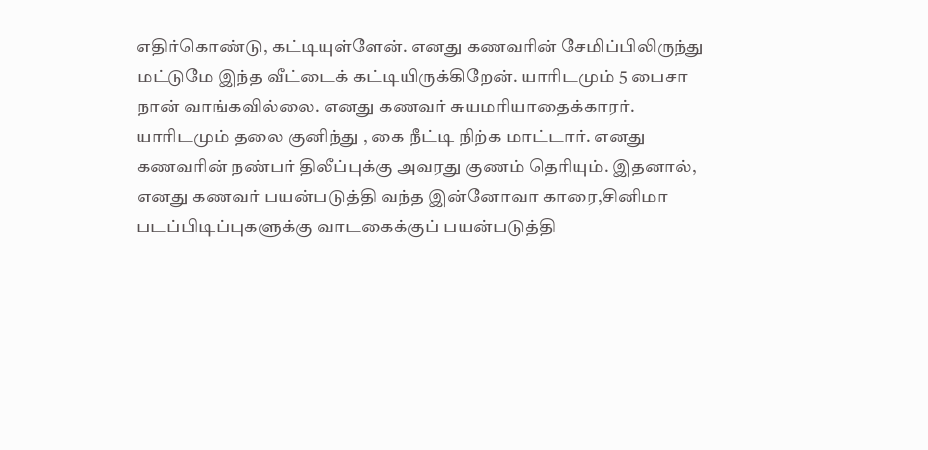எதிர்கொண்டு, கட்டியுள்ளேன். எனது கணவரின் சேமிப்பிலிருந்து மட்டுமே இந்த வீட்டைக் கட்டியிருக்கிறேன். யாரிடமும் 5 பைசா நான் வாங்கவில்லை. எனது கணவர் சுயமரியாதைக்காரர். யாரிடமும் தலை குனிந்து , கை நீட்டி நிற்க மாட்டார். எனது கணவரின் நண்பர் திலீப்புக்கு அவரது குணம் தெரியும். இதனால், எனது கணவர் பயன்படுத்தி வந்த இன்னோவா காரை,சினிமா படப்பிடிப்புகளுக்கு வாடகைக்குப் பயன்படுத்தி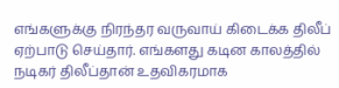எங்களுக்கு நிரந்தர வருவாய் கிடைக்க திலீப் ஏற்பாடு செய்தார். எங்களது கடின காலத்தில் நடிகர் திலீப்தான் உதவிகரமாக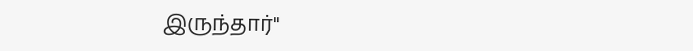இருந்தார்''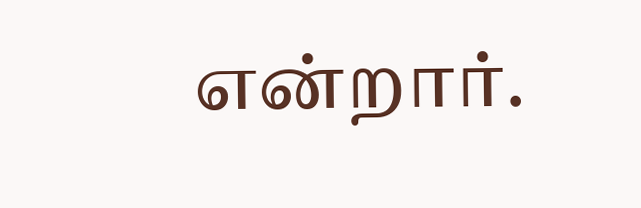என்றார்.